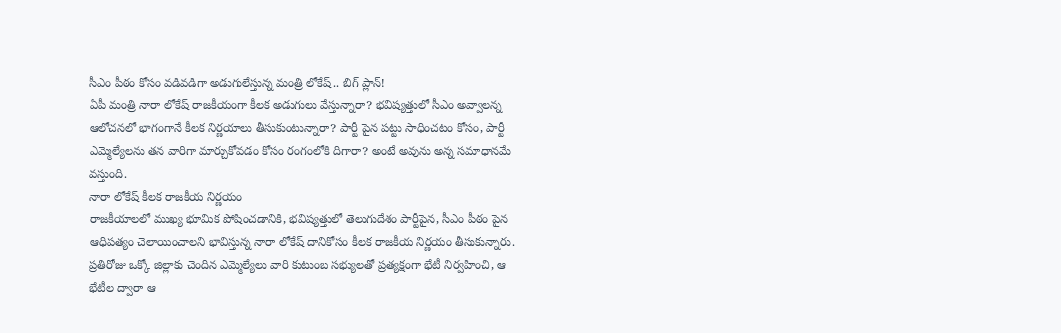సీఎం పీఠం కోసం వడివడిగా అడుగులేస్తున్న మంత్రి లోకేష్.. బిగ్ ప్లాన్!
ఏపీ మంత్రి నారా లోకేష్ రాజకీయంగా కీలక అడుగులు వేస్తున్నారా? భవిష్యత్తులో సీఎం అవ్వాలన్న ఆలోచనలో భాగంగానే కీలక నిర్ణయాలు తీసుకుంటున్నారా? పార్టీ పైన పట్టు సాధించటం కోసం, పార్టీ ఎమ్మెల్యేలను తన వారిగా మార్చుకోవడం కోసం రంగంలోకి దిగారా? అంటే అవును అన్న సమాధానమే వస్తుంది.
నారా లోకేష్ కీలక రాజకీయ నిర్ణయం
రాజకీయాలలో ముఖ్య భూమిక పోషించడానికి, భవిష్యత్తులో తెలుగుదేశం పార్టీపైన, సీఎం పీఠం పైన ఆధిపత్యం చెలాయించాలని భావిస్తున్న నారా లోకేష్ దానికోసం కీలక రాజకీయ నిర్ణయం తీసుకున్నారు. ప్రతిరోజు ఒక్కో జిల్లాకు చెందిన ఎమ్మెల్యేలు వారి కుటుంబ సభ్యులతో ప్రత్యక్షంగా భేటీ నిర్వహించి, ఆ భేటీల ద్వారా ఆ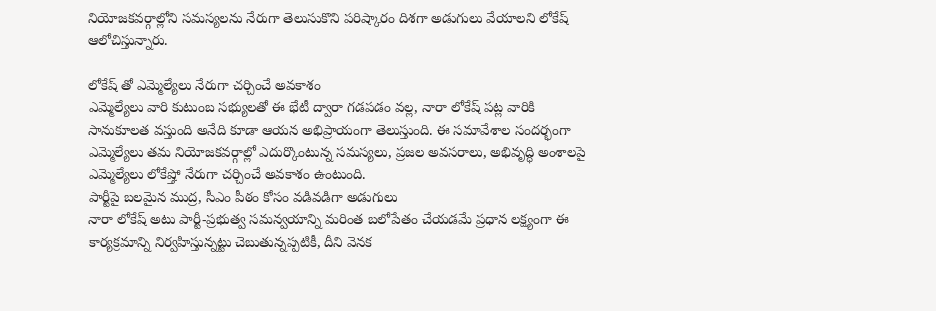నియోజకవర్గాల్లోని సమస్యలను నేరుగా తెలుసుకొని పరిష్కారం దిశగా అడుగులు వేయాలని లోకేష్ ఆలోచిస్తున్నారు.

లోకేష్ తో ఎమ్మెల్యేలు నేరుగా చర్చించే అవకాశం
ఎమ్మెల్యేలు వారి కుటుంబ సభ్యులతో ఈ భేటీ ద్వారా గడపడం వల్ల, నారా లోకేష్ పట్ల వారికి సానుకూలత వస్తుంది అనేది కూడా ఆయన అభిప్రాయంగా తెలుస్తుంది. ఈ సమావేశాల సందర్భంగా ఎమ్మెల్యేలు తమ నియోజకవర్గాల్లో ఎదుర్కొంటున్న సమస్యలు, ప్రజల అవసరాలు, అభివృద్ధి అంశాలపై ఎమ్మెల్యేలు లోకేష్తో నేరుగా చర్చించే అవకాశం ఉంటుంది.
పార్టీపై బలమైన ముద్ర, సీఎం పీఠం కోసం వడివడిగా అడుగులు
నారా లోకేష్ అటు పార్టీ-ప్రభుత్వ సమన్వయాన్ని మరింత బలోపేతం చేయడమే ప్రధాన లక్ష్యంగా ఈ కార్యక్రమాన్ని నిర్వహిస్తున్నట్టు చెబుతున్నప్పటికీ, దీని వెనక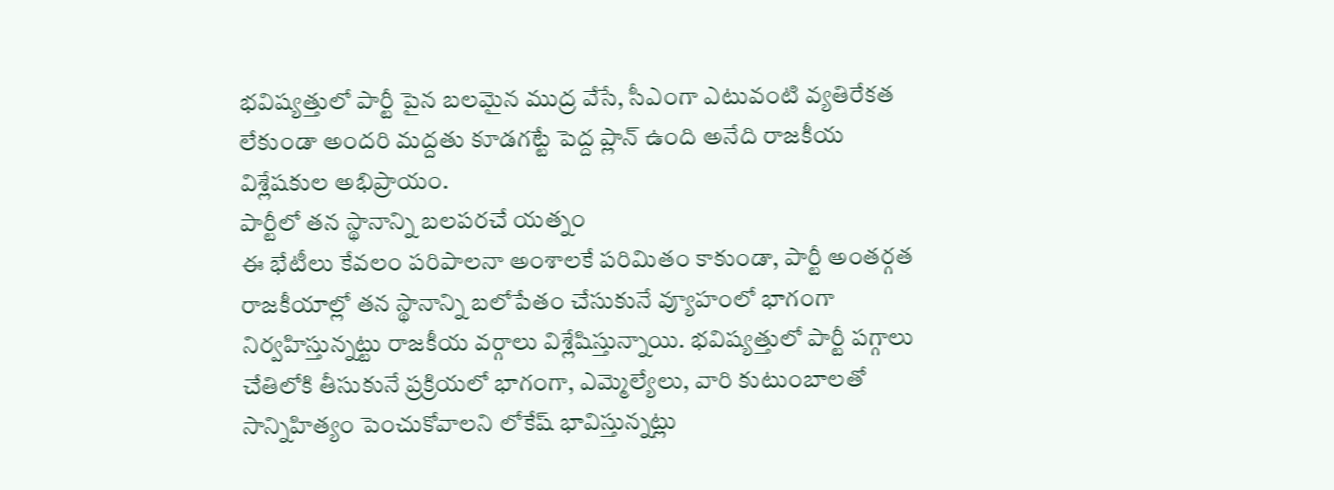భవిష్యత్తులో పార్టీ పైన బలమైన ముద్ర వేసే, సీఎంగా ఎటువంటి వ్యతిరేకత లేకుండా అందరి మద్దతు కూడగట్టే పెద్ద ప్లాన్ ఉంది అనేది రాజకీయ విశ్లేషకుల అభిప్రాయం.
పార్టీలో తన స్థానాన్ని బలపరచే యత్నం
ఈ భేటీలు కేవలం పరిపాలనా అంశాలకే పరిమితం కాకుండా, పార్టీ అంతర్గత రాజకీయాల్లో తన స్థానాన్ని బలోపేతం చేసుకునే వ్యూహంలో భాగంగా నిర్వహిస్తున్నట్టు రాజకీయ వర్గాలు విశ్లేషిస్తున్నాయి. భవిష్యత్తులో పార్టీ పగ్గాలు చేతిలోకి తీసుకునే ప్రక్రియలో భాగంగా, ఎమ్మెల్యేలు, వారి కుటుంబాలతో సాన్నిహిత్యం పెంచుకోవాలని లోకేష్ భావిస్తున్నట్లు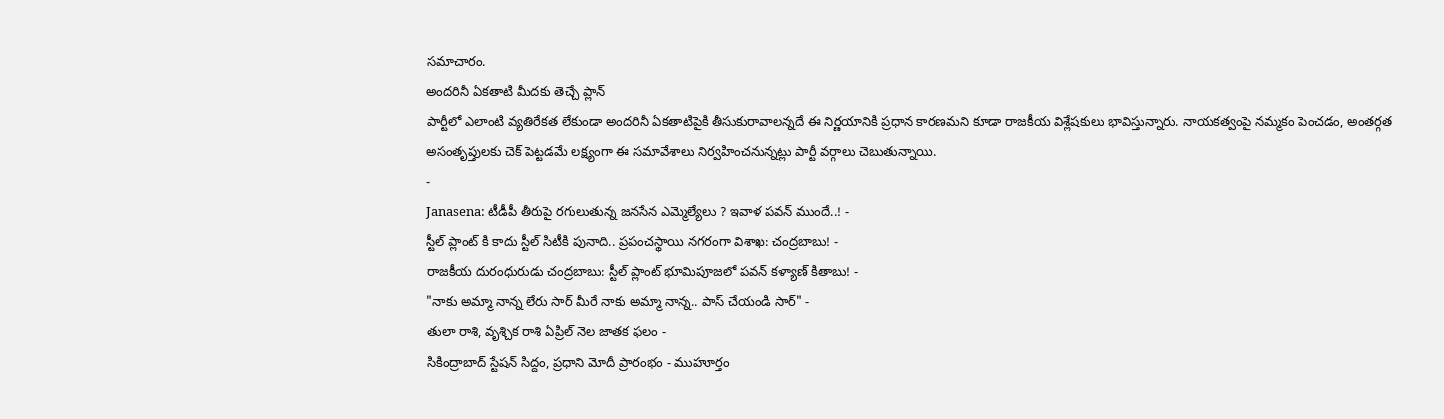సమాచారం.
అందరినీ ఏకతాటి మీదకు తెచ్చే ప్లాన్
పార్టీలో ఎలాంటి వ్యతిరేకత లేకుండా అందరినీ ఏకతాటిపైకి తీసుకురావాలన్నదే ఈ నిర్ణయానికి ప్రధాన కారణమని కూడా రాజకీయ విశ్లేషకులు భావిస్తున్నారు. నాయకత్వంపై నమ్మకం పెంచడం, అంతర్గత అసంతృప్తులకు చెక్ పెట్టడమే లక్ష్యంగా ఈ సమావేశాలు నిర్వహించనున్నట్లు పార్టీ వర్గాలు చెబుతున్నాయి.
-
Janasena: టీడీపీ తీరుపై రగులుతున్న జనసేన ఎమ్మెల్యేలు ? ఇవాళ పవన్ ముందే..! -
స్టీల్ ప్లాంట్ కి కాదు స్టీల్ సిటీకి పునాది.. ప్రపంచస్థాయి నగరంగా విశాఖ: చంద్రబాబు! -
రాజకీయ దురంధురుడు చంద్రబాబు: స్టీల్ ప్లాంట్ భూమిపూజలో పవన్ కళ్యాణ్ కితాబు! -
"నాకు అమ్మా నాన్న లేరు సార్ మీరే నాకు అమ్మా నాన్న.. పాస్ చేయండి సార్" -
తులా రాశి, వృశ్చిక రాశి ఏప్రిల్ నెల జాతక ఫలం -
సికింద్రాబాద్ స్టేషన్ సిద్దం, ప్రధాని మోదీ ప్రారంభం - ముహూర్తం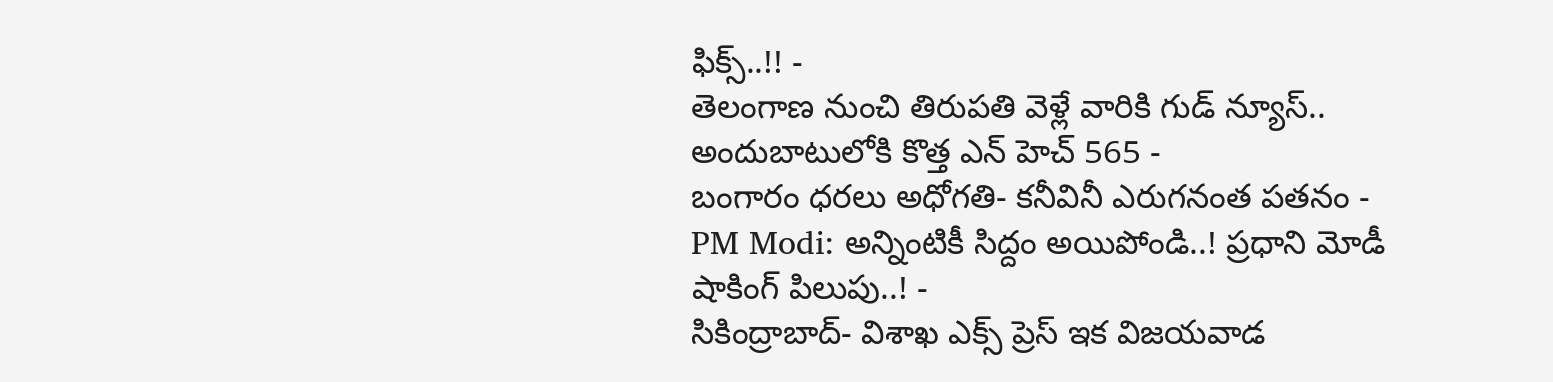ఫిక్స్..!! -
తెలంగాణ నుంచి తిరుపతి వెళ్లే వారికి గుడ్ న్యూస్.. అందుబాటులోకి కొత్త ఎన్ హెచ్ 565 -
బంగారం ధరలు అధోగతి- కనీవినీ ఎరుగనంత పతనం -
PM Modi: అన్నింటికీ సిద్దం అయిపోండి..! ప్రధాని మోడీ షాకింగ్ పిలుపు..! -
సికింద్రాబాద్- విశాఖ ఎక్స్ ప్రెస్ ఇక విజయవాడ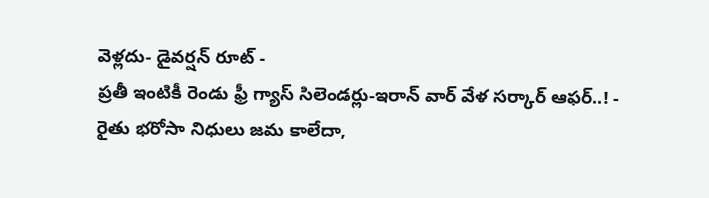వెళ్లదు- డైవర్షన్ రూట్ -
ప్రతీ ఇంటికీ రెండు ఫ్రీ గ్యాస్ సిలెండర్లు-ఇరాన్ వార్ వేళ సర్కార్ ఆఫర్..! -
రైతు భరోసా నిధులు జమ కాలేదా,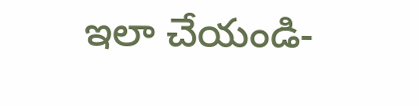ఇలా చేయండి-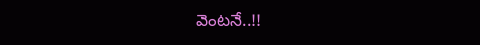వెంటనే..!!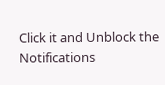Click it and Unblock the Notifications